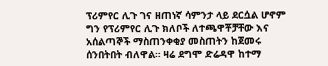ፕሪምየር ሊጉ ገና ዘጠነኛ ሳምንታ ላይ ደርሷል ሆኖም ግን የፕሪምየር ሊጉ ክለቦች ለተጫዋቾቻቸው እና አሰልጣኞች ማስጠንቀቂያ መስጠትን ከጀመሩ ሰንበትበት ብለዋል። ዛሬ ደግሞ ድሬዳዋ ከተማ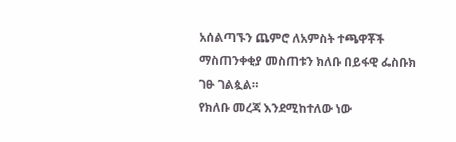አሰልጣኙን ጨምሮ ለአምስት ተጫዋቾች ማስጠንቀቂያ መስጠቱን ክለቡ በይፋዊ ፌስቡክ ገፁ ገልጷል።
የክለቡ መረጃ እንደሚከተለው ነው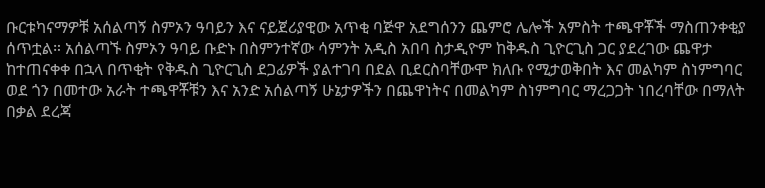ቡርቱካናማዎቹ አሰልጣኝ ስምኦን ዓባይን እና ናይጀሪያዊው አጥቂ ባጅዋ አደግሰንን ጨምሮ ሌሎች አምስት ተጫዋቾች ማስጠንቀቂያ ሰጥቷል። አሰልጣኙ ስምኦን ዓባይ ቡድኑ በስምንተኛው ሳምንት አዲስ አበባ ስታዲዮም ከቅዱስ ጊዮርጊስ ጋር ያደረገው ጨዋታ ከተጠናቀቀ በኋላ በጥቂት የቅዱስ ጊዮርጊስ ደጋፊዎች ያልተገባ በደል ቢደርስባቸውሞ ክለቡ የሚታወቅበት እና መልካም ስነምግባር ወደ ጎን በመተው አራት ተጫዋቾቹን እና አንድ አሰልጣኝ ሁኔታዎችን በጨዋነትና በመልካም ስነምግባር ማረጋጋት ነበረባቸው በማለት በቃል ደረጃ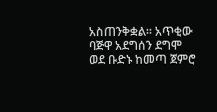አስጠንቅቋል። አጥቂው ባጅዋ አደግሰን ደግሞ ወደ ቡድኑ ከመጣ ጀምሮ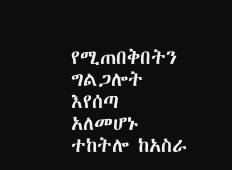የሚጠበቅበትን ግልጋሎት እየሰጣ አለመሆኑ ተከትሎ ከአስራ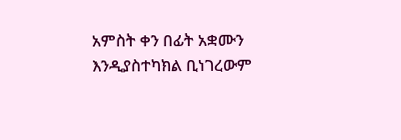አምስት ቀን በፊት አቋሙን እንዲያስተካክል ቢነገረውም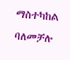ማስተካከል ባለመቻሉ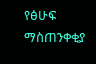የፅሁፍ ማስጠንቀቂያ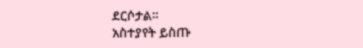ደርሶታል።
አስተያየት ይስጡ